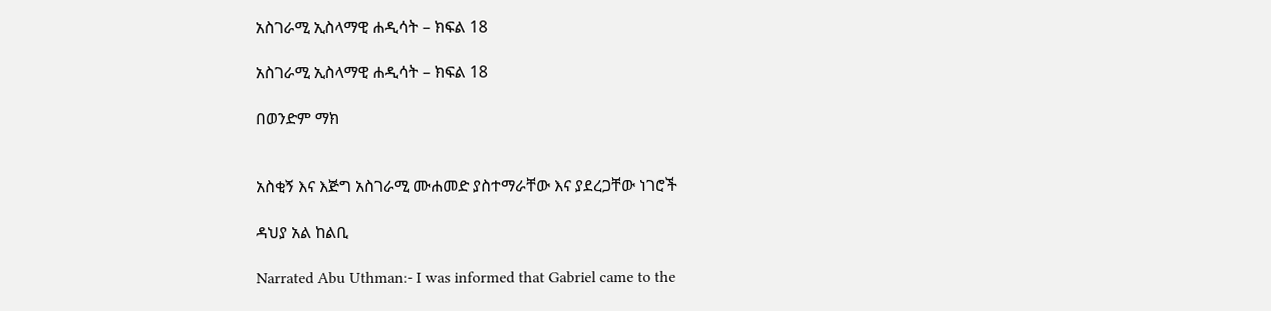አስገራሚ ኢስላማዊ ሐዲሳት – ክፍል 18

አስገራሚ ኢስላማዊ ሐዲሳት – ክፍል 18

በወንድም ማክ


አስቂኝ እና እጅግ አስገራሚ ሙሐመድ ያስተማራቸው እና ያደረጋቸው ነገሮች

ዳህያ አል ከልቢ

Narrated Abu Uthman:- I was informed that Gabriel came to the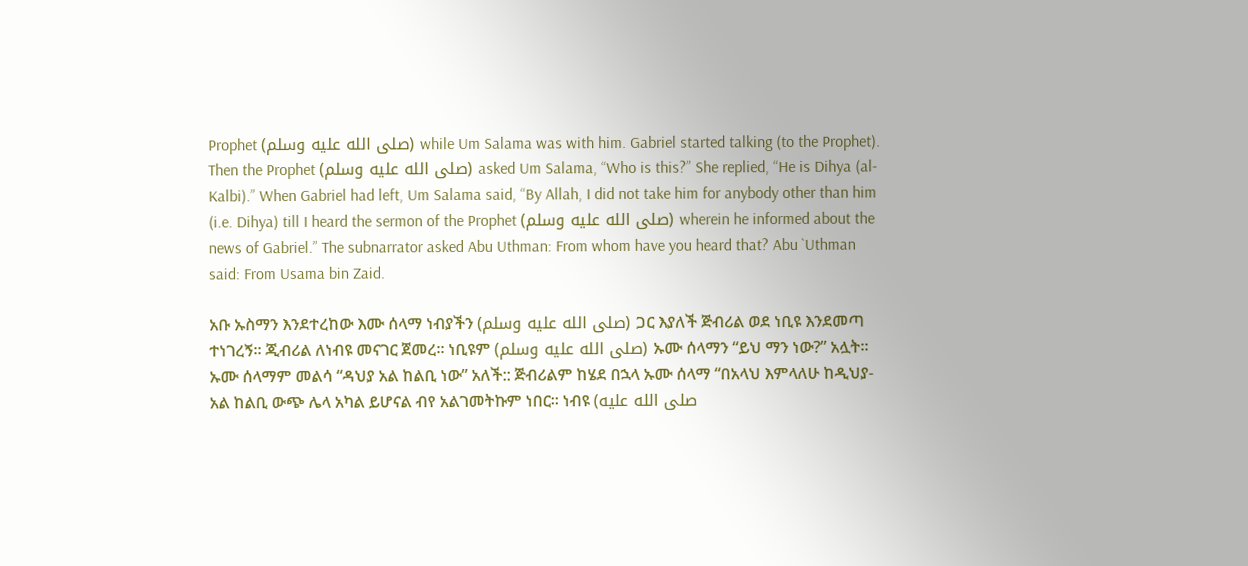Prophet (صلى الله عليه وسلم) while Um Salama was with him. Gabriel started talking (to the Prophet). Then the Prophet (صلى الله عليه وسلم) asked Um Salama, “Who is this?” She replied, “He is Dihya (al-Kalbi).” When Gabriel had left, Um Salama said, “By Allah, I did not take him for anybody other than him (i.e. Dihya) till I heard the sermon of the Prophet (صلى الله عليه وسلم) wherein he informed about the news of Gabriel.” The subnarrator asked Abu Uthman: From whom have you heard that? Abu `Uthman said: From Usama bin Zaid.

አቡ ኡስማን እንደተረከው እሙ ሰላማ ነብያችን (صلى الله عليه وسلم) ጋር እያለች ጅብሪል ወደ ነቢዩ እንደመጣ ተነገረኝ። ጂብሪል ለነብዩ መናገር ጀመረ። ነቢዩም (صلى الله عليه وسلم) ኡሙ ሰላማን “ይህ ማን ነው?” አሏት። ኡሙ ሰላማም መልሳ “ዳህያ አል ከልቢ ነው” አለች:: ጅብሪልም ከሄደ በኋላ ኡሙ ሰላማ “በአላህ እምላለሁ ከዲህያ-አል ከልቢ ውጭ ሌላ አካል ይሆናል ብየ አልገመትኩም ነበር። ነብዩ (صلى الله عليه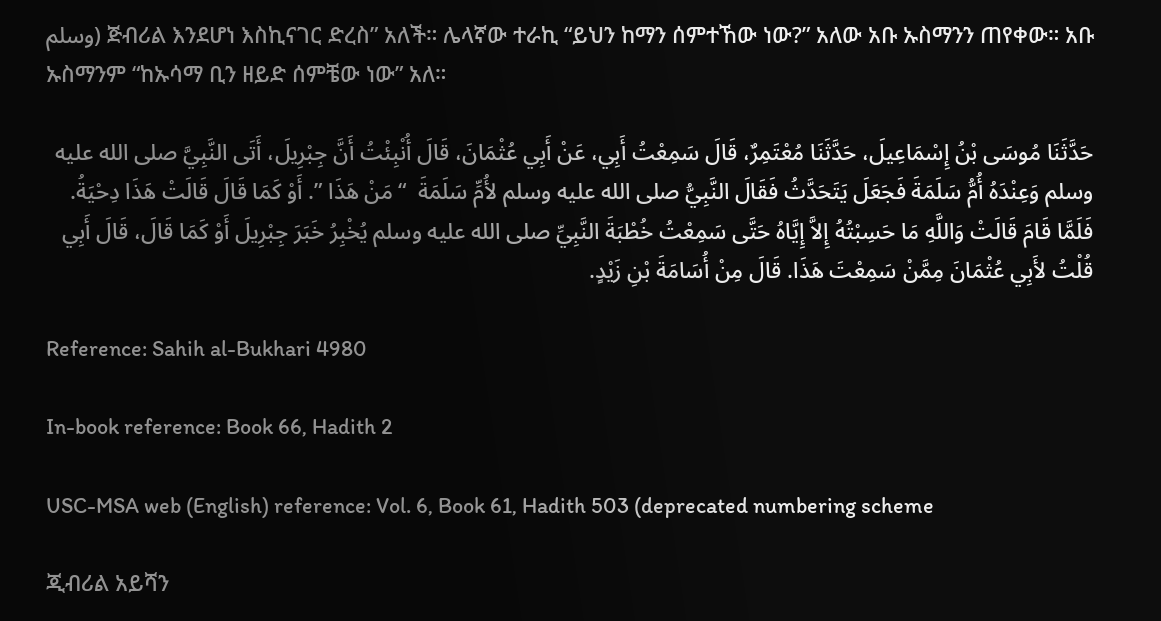وسلم) ጅብሪል እንደሆነ እስኪናገር ድረስ” አለች። ሌላኛው ተራኪ “ይህን ከማን ሰምተኸው ነው?” አለው አቡ ኡስማንን ጠየቀው። አቡ ኡስማንም “ከኡሳማ ቢን ዘይድ ሰምቼው ነው” አለ።

حَدَّثَنَا مُوسَى بْنُ إِسْمَاعِيلَ، حَدَّثَنَا مُعْتَمِرٌ، قَالَ سَمِعْتُ أَبِي، عَنْ أَبِي عُثْمَانَ، قَالَ أُنْبِئْتُ أَنَّ جِبْرِيلَ، أَتَى النَّبِيَّ صلى الله عليه وسلم وَعِنْدَهُ أُمُّ سَلَمَةَ فَجَعَلَ يَتَحَدَّثُ فَقَالَ النَّبِيُّ صلى الله عليه وسلم لأُمِّ سَلَمَةَ  “ مَنْ هَذَا ”. أَوْ كَمَا قَالَ قَالَتْ هَذَا دِحْيَةُ. فَلَمَّا قَامَ قَالَتْ وَاللَّهِ مَا حَسِبْتُهُ إِلاَّ إِيَّاهُ حَتَّى سَمِعْتُ خُطْبَةَ النَّبِيِّ صلى الله عليه وسلم يُخْبِرُ خَبَرَ جِبْرِيلَ أَوْ كَمَا قَالَ، قَالَ أَبِي قُلْتُ لأَبِي عُثْمَانَ مِمَّنْ سَمِعْتَ هَذَا. قَالَ مِنْ أُسَامَةَ بْنِ زَيْدٍ.

Reference: Sahih al-Bukhari 4980

In-book reference: Book 66, Hadith 2

USC-MSA web (English) reference: Vol. 6, Book 61, Hadith 503 (deprecated numbering scheme

ጂብሪል አይሻን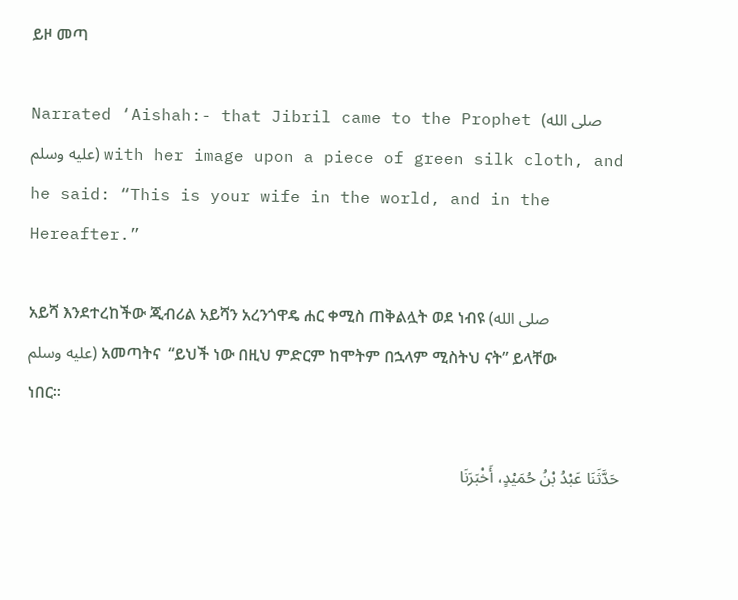ይዞ መጣ

Narrated ‘Aishah:- that Jibril came to the Prophet (صلى الله عليه وسلم) with her image upon a piece of green silk cloth, and he said: “This is your wife in the world, and in the Hereafter.”

አይሻ እንደተረከችው ጂብሪል አይሻን አረንጎዋዴ ሐር ቀሚስ ጠቅልሏት ወደ ነብዩ (صلى الله عليه وسلم) አመጣትና  “ይህች ነው በዚህ ምድርም ከሞትም በኋላም ሚስትህ ናት” ይላቸው ነበር።

حَدَّثَنَا عَبْدُ بْنُ حُمَيْدٍ، أَخْبَرَنَا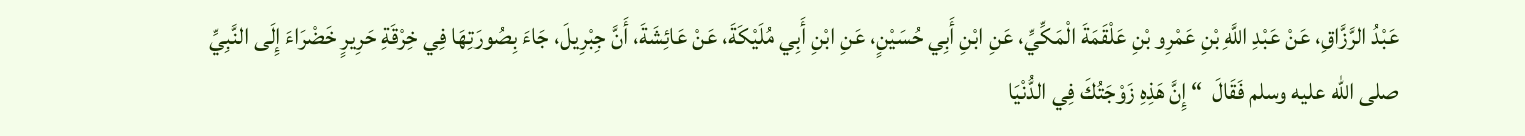عَبْدُ الرَّزَّاقِ، عَنْ عَبْدِ اللَّهِ بْنِ عَمْرِو بْنِ عَلْقَمَةَ الْمَكِّيِّ، عَنِ ابْنِ أَبِي حُسَيْنٍ، عَنِ ابْنِ أَبِي مُلَيْكَةَ، عَنْ عَائِشَةَ، أَنَّ جِبْرِيلَ، جَاءَ بِصُورَتِهَا فِي خِرْقَةِ حَرِيرٍ خَضْرَاءَ إِلَى النَّبِيِّ صلى الله عليه وسلم فَقَالَ  “ إِنَّ هَذِهِ زَوْجَتُكَ فِي الدُّنْيَا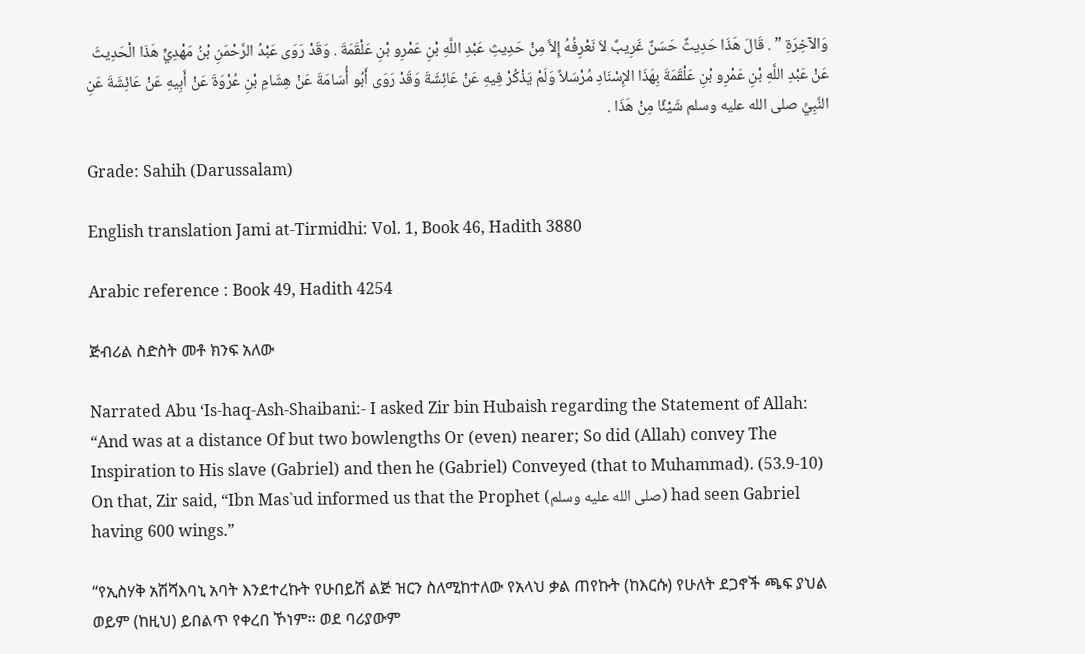وَالآخِرَةِ ” . قَالَ هَذَا حَدِيثٌ حَسَنٌ غَرِيبٌ لاَ نَعْرِفُهُ إِلاَّ مِنْ حَدِيثِ عَبْدِ اللَّهِ بْنِ عَمْرِو بْنِ عَلْقَمَةَ . وَقَدْ رَوَى عَبْدُ الرَّحْمَنِ بْنُ مَهْدِيٍّ هَذَا الْحَدِيثَ عَنْ عَبْدِ اللَّهِ بْنِ عَمْرِو بْنِ عَلْقَمَةَ بِهَذَا الإِسْنَادِ مُرْسَلاً وَلَمْ يَذْكُرْ فِيهِ عَنْ عَائِشَةَ وَقَدْ رَوَى أَبُو أُسَامَةَ عَنْ هِشَامِ بْنِ عُرْوَةَ عَنْ أَبِيهِ عَنْ عَائِشَةَ عَنِ النَّبِيِّ صلى الله عليه وسلم شَيْئًا مِنْ هَذَا .

Grade: Sahih (Darussalam)

English translation Jami at-Tirmidhi: Vol. 1, Book 46, Hadith 3880

Arabic reference : Book 49, Hadith 4254

ጅብሪል ስድስት መቶ ክንፍ አለው

Narrated Abu ‘Is-haq-Ash-Shaibani:- I asked Zir bin Hubaish regarding the Statement of Allah: “And was at a distance Of but two bowlengths Or (even) nearer; So did (Allah) convey The Inspiration to His slave (Gabriel) and then he (Gabriel) Conveyed (that to Muhammad). (53.9-10) On that, Zir said, “Ibn Mas`ud informed us that the Prophet (صلى الله عليه وسلم) had seen Gabriel having 600 wings.”

“የኢስሃቅ አሽሻእባኒ አባት እንደተረኩት የሁበይሽ ልጅ ዝርን ስለሚከተለው የአላህ ቃል ጠየኩት (ከእርሱ) የሁለት ደጋኖች ጫፍ ያህል ወይም (ከዚህ) ይበልጥ የቀረበ ኾነም፡፡ ወደ ባሪያውም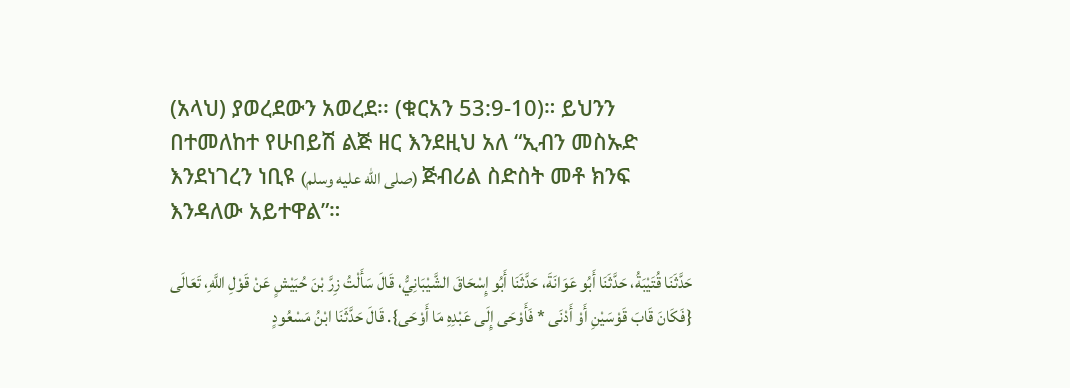(አላህ) ያወረደውን አወረደ፡፡ (ቁርአን 53:9-10)። ይህንን በተመለከተ የሁበይሽ ልጅ ዘር እንደዚህ አለ “ኢብን መስኡድ እንደነገረን ነቢዩ (صلى الله عليه وسلم) ጅብሪል ስድስት መቶ ክንፍ እንዳለው አይተዋል”።

حَدَّثَنَا قُتَيْبَةُ، حَدَّثَنَا أَبُو عَوَانَةَ، حَدَّثَنَا أَبُو إِسْحَاقَ الشَّيْبَانِيُّ، قَالَ سَأَلْتُ زِرَّ بْنَ حُبَيْشٍ عَنْ قَوْلِ اللَّهِ، تَعَالَى {فَكَانَ قَابَ قَوْسَيْنِ أَوْ أَدْنَى * فَأَوْحَى إِلَى عَبْدِهِ مَا أَوْحَى}. قَالَ حَدَّثَنَا ابْنُ مَسْعُودٍ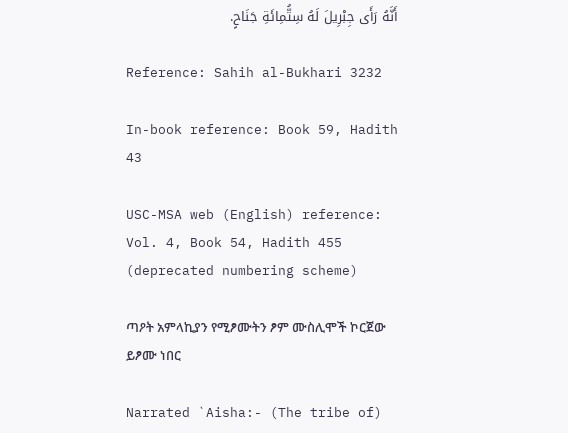أَنَّهُ رَأَى جِبْرِيلَ لَهُ سِتُّمِائَةِ جَنَاحٍ.

Reference: Sahih al-Bukhari 3232

In-book reference: Book 59, Hadith 43

USC-MSA web (English) reference: Vol. 4, Book 54, Hadith 455 (deprecated numbering scheme)

ጣዖት አምላኪያን የሚፆሙትን ፆም ሙስሊሞች ኮርጀው ይፆሙ ነበር

Narrated `Aisha:- (The tribe of)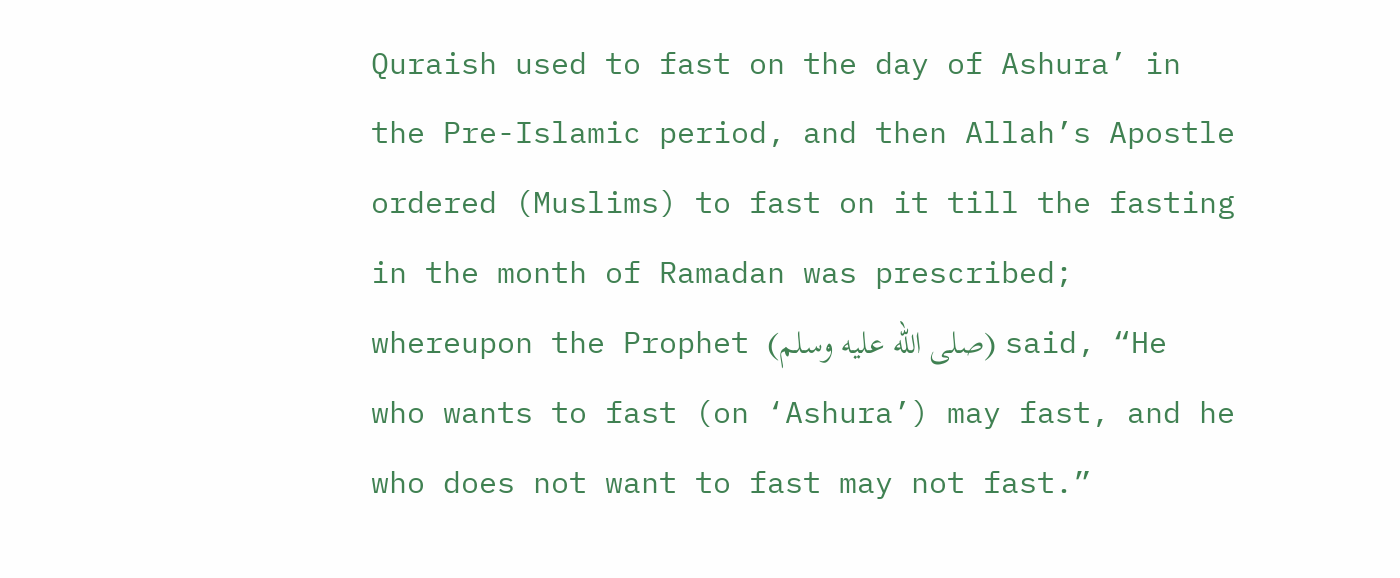Quraish used to fast on the day of Ashura’ in the Pre-Islamic period, and then Allah’s Apostle ordered (Muslims) to fast on it till the fasting in the month of Ramadan was prescribed; whereupon the Prophet (صلى الله عليه وسلم) said, “He who wants to fast (on ‘Ashura’) may fast, and he who does not want to fast may not fast.”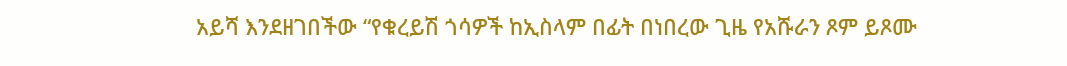አይሻ እንደዘገበችው “የቁረይሽ ጎሳዎች ከኢስላም በፊት በነበረው ጊዜ የአሹራን ጾም ይጾሙ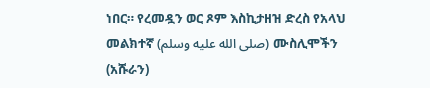ነበር። የረመዷን ወር ጾም እስኪታዘዝ ድረስ የአላህ መልክተኛ (صلى الله عليه وسلم) ሙስሊሞችን (አሹራን)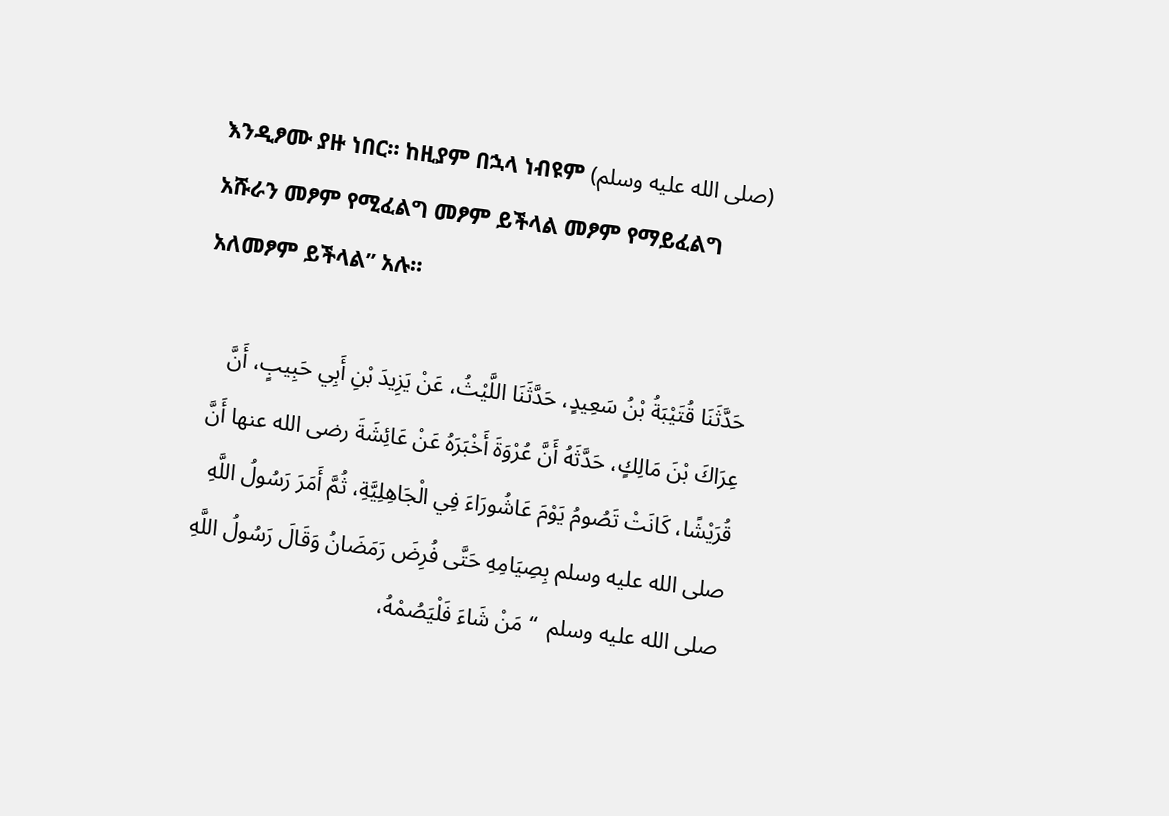እንዲፆሙ ያዙ ነበር። ከዚያም በኋላ ነብዩም (صلى الله عليه وسلم) አሹራን መፆም የሚፈልግ መፆም ይችላል መፆም የማይፈልግ አለመፆም ይችላል” አሉ።

حَدَّثَنَا قُتَيْبَةُ بْنُ سَعِيدٍ، حَدَّثَنَا اللَّيْثُ، عَنْ يَزِيدَ بْنِ أَبِي حَبِيبٍ، أَنَّ عِرَاكَ بْنَ مَالِكٍ، حَدَّثَهُ أَنَّ عُرْوَةَ أَخْبَرَهُ عَنْ عَائِشَةَ رضى الله عنها أَنَّ قُرَيْشًا، كَانَتْ تَصُومُ يَوْمَ عَاشُورَاءَ فِي الْجَاهِلِيَّةِ، ثُمَّ أَمَرَ رَسُولُ اللَّهِ صلى الله عليه وسلم بِصِيَامِهِ حَتَّى فُرِضَ رَمَضَانُ وَقَالَ رَسُولُ اللَّهِ صلى الله عليه وسلم  “ مَنْ شَاءَ فَلْيَصُمْهُ،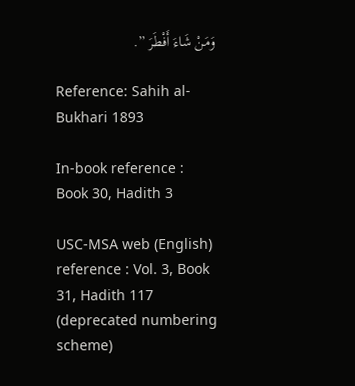وَمَنْ شَاءَ أَفْطَرَ ”.

Reference: Sahih al-Bukhari 1893

In-book reference : Book 30, Hadith 3

USC-MSA web (English) reference : Vol. 3, Book 31, Hadith 117 (deprecated numbering scheme)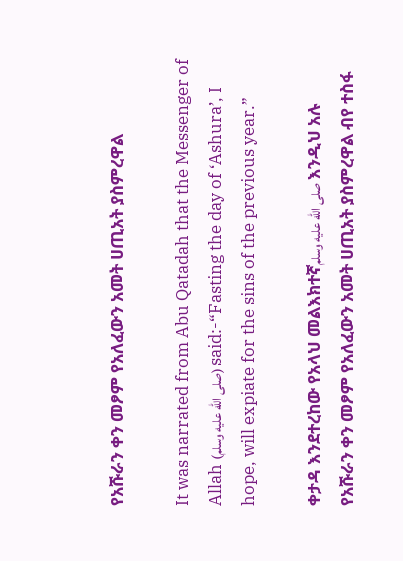የአሹራን ቀን መፆም የአለፈውን አመት ሀጢአት ያስምረዋል

It was narrated from Abu Qatadah that the Messenger of Allah (صلى الله عليه وسلم) said:-“Fasting the day of ‘Ashura’, I hope, will expiate for the sins of the previous year.”

ቀታዳ እንደተረከው የአላህ መልእክተኛصلى الله عليه وسلم እንዲህ አሉ የአሹራን ቀን መፆም የአለፈውን አመት ሀጢአት ያስምረዋል ብየ ተስፋ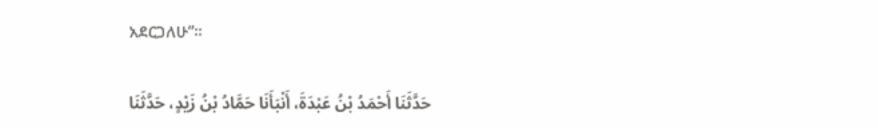አደርጋለሁ”።

حَدَّثَنَا أَحْمَدُ بْنُ عَبْدَةَ، أَنْبَأَنَا حَمَّادُ بْنُ زَيْدٍ، حَدَّثَنَا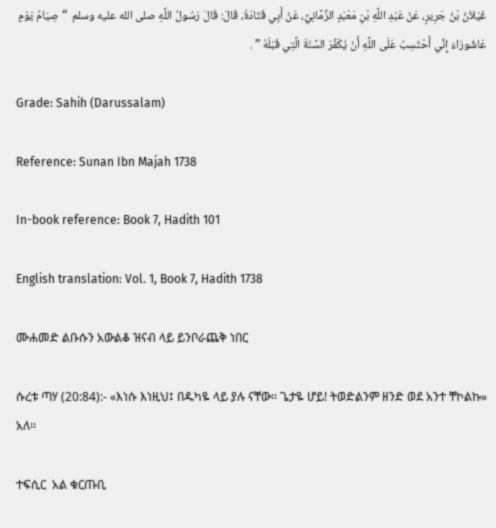غَيْلاَنُ بْنُ جَرِيرٍ، عَنْ عَبْدِ اللَّهِ بْنِ مَعْبَدٍ الزِّمَّانِيِّ، عَنْ أَبِي قَتَادَةَ، قَالَ: قَالَ رَسُولُ اللَّهِ صلى الله عليه وسلم  “ صِيَامُ يَوْمِ عَاشُورَاءَ إِنِّي أَحْتَسِبُ عَلَى اللَّهِ أَنْ يُكَفِّرَ السَّنَةَ الَّتِي قَبْلَهُ ” .

Grade: Sahih (Darussalam)

Reference: Sunan Ibn Majah 1738

In-book reference: Book 7, Hadith 101

English translation: Vol. 1, Book 7, Hadith 1738

ሙሐመድ ልቡሱን አውልቆ ዝናብ ላይ ይንቦራጨቅ ነበር

ሱረቱ ጣሃ (20:84):- «እነሱ እነዚህ፤ በዱካዬ ላይ ያሉ ናቸው፡፡ ጌታዬ ሆይ! ትወድልንም ዘንድ ወደ አንተ ቸኮልኩ» አለ፡፡

ተፍሲር  አል ቁርጡቢ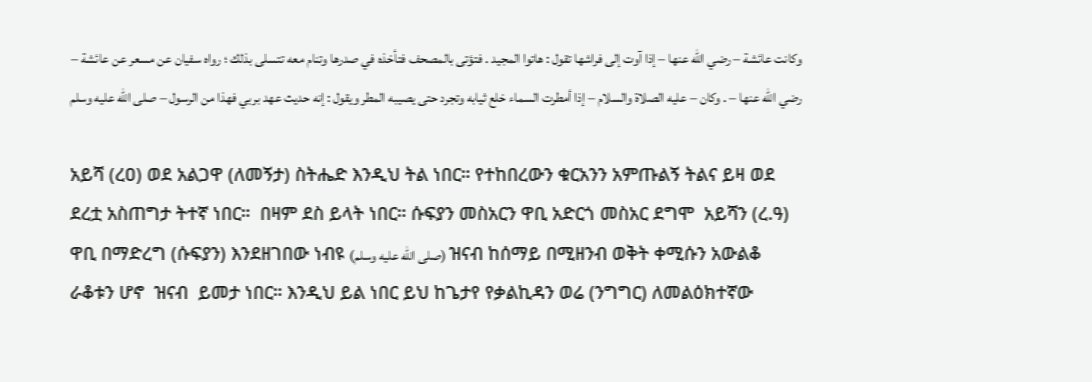وكانت عائشة – رضي الله عنها – إذا آوت إلى فراشها تقول : هاتوا المجيد . فتؤتى بالمصحف فتأخذه في صدرها وتنام معه تتسلى بذلك ؛ رواه سفيان عن مسعر عن عائشة – رضي الله عنها – . وكان – عليه الصلاة والسلام – إذا أمطرت السماء خلع ثيابه وتجرد حتى يصيبه المطر ويقول : إنه حديث عهد بربي فهذا من الرسول – صلى الله عليه وسلم

አይሻ (ረዐ) ወደ አልጋዋ (ለመኝታ) ስትሔድ እንዲህ ትል ነበር። የተከበረውን ቁርአንን አምጡልኝ ትልና ይዛ ወደ ደረቷ አስጠግታ ትተኛ ነበር።  በዛም ደስ ይላት ነበር። ሱፍያን መስአርን ዋቢ አድርጎ መስአር ደግሞ  አይሻን (ረ.ዓ)  ዋቢ በማድረግ (ሱፍያን) እንደዘገበው ነብዩ (صلى الله عليه وسلم) ዝናብ ከሰማይ በሚዘንብ ወቅት ቀሚሱን አውልቆ ራቆቱን ሆኖ  ዝናብ  ይመታ ነበር። እንዲህ ይል ነበር ይህ ከጌታየ የቃልኪዳን ወሬ (ንግግር) ለመልዕክተኛው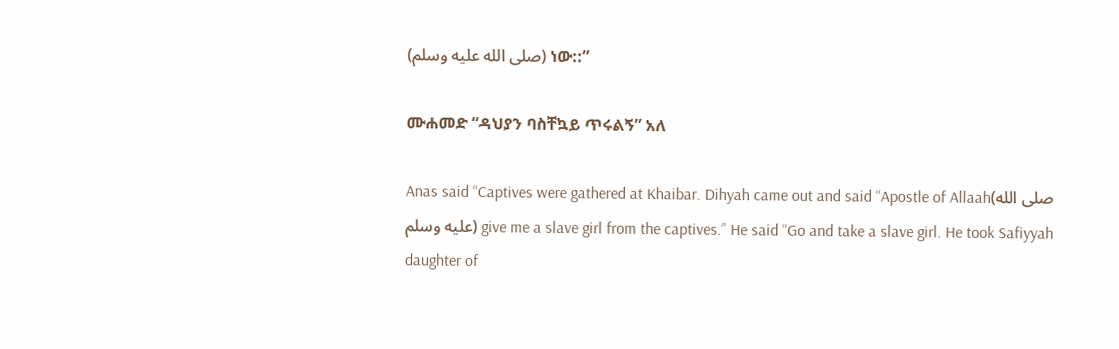(صلى الله عليه وسلم) ነው::”

ሙሐመድ “ዳህያን ባስቸኳይ ጥሩልኝ” አለ

Anas said “Captives were gathered at Khaibar. Dihyah came out and said “Apostle of Allaah(صلى الله عليه وسلم) give me a slave girl from the captives.” He said “Go and take a slave girl. He took Safiyyah daughter of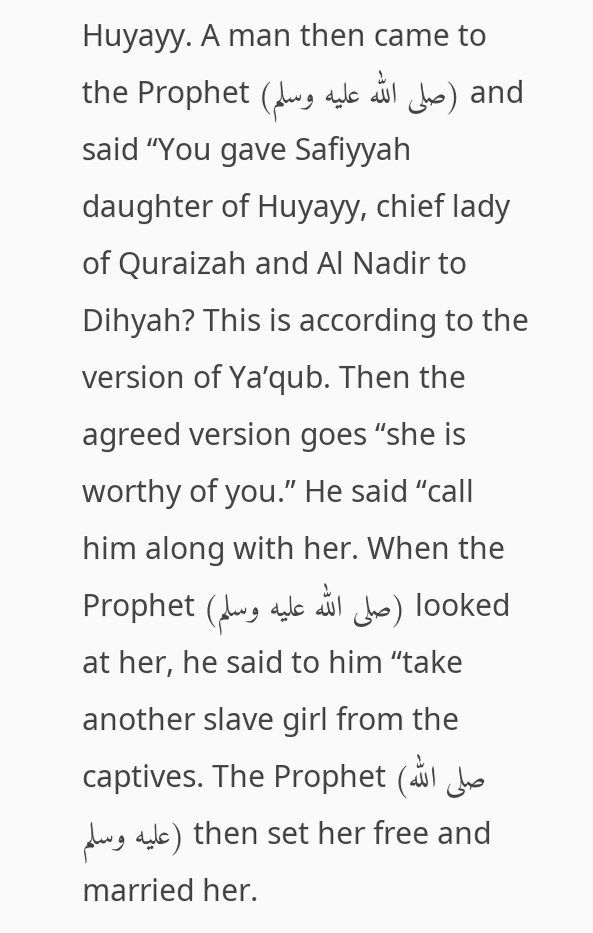Huyayy. A man then came to the Prophet (صلى الله عليه وسلم) and said “You gave Safiyyah daughter of Huyayy, chief lady of Quraizah and Al Nadir to Dihyah? This is according to the version of Ya’qub. Then the agreed version goes “she is worthy of you.” He said “call him along with her. When the Prophet (صلى الله عليه وسلم) looked at her, he said to him “take another slave girl from the captives. The Prophet (صلى الله عليه وسلم) then set her free and married her.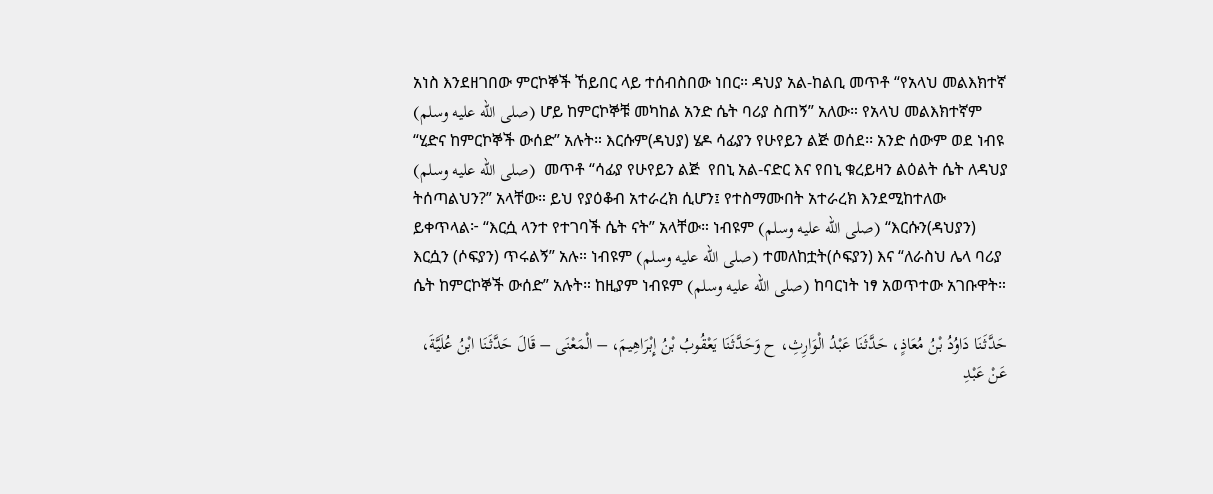አነስ እንደዘገበው ምርኮኞች ኸይበር ላይ ተሰብስበው ነበር። ዳህያ አል-ከልቢ መጥቶ “የአላህ መልእክተኛ (صلى الله عليه وسلم) ሆይ ከምርኮኞቹ መካከል አንድ ሴት ባሪያ ስጠኝ” አለው። የአላህ መልእክተኛም “ሂድና ከምርኮኞች ውሰድ” አሉት። እርሱም(ዳህያ) ሄዶ ሳፊያን የሁየይን ልጅ ወሰደ፡፡ አንድ ሰውም ወደ ነብዩ (صلى الله عليه وسلم)  መጥቶ “ሳፊያ የሁየይን ልጅ  የበኒ አል-ናድር እና የበኒ ቁረይዛን ልዕልት ሴት ለዳህያ ትሰጣልህን?” አላቸው። ይህ የያዕቆብ አተራረክ ሲሆን፤ የተስማሙበት አተራረክ እንደሚከተለው ይቀጥላል፦ “እርሷ ላንተ የተገባች ሴት ናት” አላቸው። ነብዩም (صلى الله عليه وسلم) “እርሱን(ዳህያን) እርሷን (ሶፍያን) ጥሩልኝ” አሉ። ነብዩም (صلى الله عليه وسلم) ተመለከቷት(ሶፍያን) እና “ለራስህ ሌላ ባሪያ ሴት ከምርኮኞች ውሰድ” አሉት። ከዚያም ነብዩም (صلى الله عليه وسلم) ከባርነት ነፃ አወጥተው አገቡዋት።

حَدَّثَنَا دَاوُدُ بْنُ مُعَاذٍ، حَدَّثَنَا عَبْدُ الْوَارِثِ، ح وَحَدَّثَنَا يَعْقُوبُ بْنُ إِبْرَاهِيمَ، – الْمَعْنَى – قَالَ حَدَّثَنَا ابْنُ عُلَيَّةَ، عَنْ عَبْدِ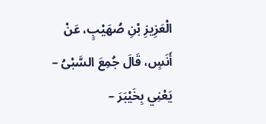الْعَزِيزِ بْنِ صُهَيْبٍ، عَنْ أَنَسٍ، قَالَ جُمِعَ السَّبْىُ – يَعْنِي بِخَيْبَرَ –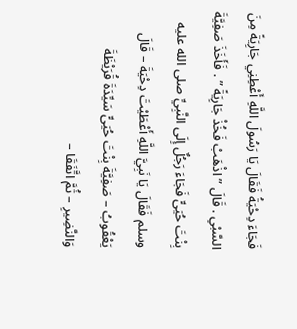فَجَاءَ دِحْيَةُ فَقَالَ يَا رَسُولَ اللَّهِ أَعْطِنِي جَارِيَةً مِنَ السَّبْىِ . قَالَ ” اذْهَبْ فَخُذْ جَارِيَةً ” . فَأَخَذَ صَفِيَّةَ بِنْتَ حُيَىٍّ فَجَاءَ رَجُلٌ إِلَى النَّبِيِّ صلى الله عليه وسلم فَقَالَ يَا نَبِيَّ اللَّهِ أَعْطَيْتَ دِحْيَةَ – قَالَ يَعْقُوبُ – صَفِيَّةَ بِنْتَ حُيَىٍّ سَيِّدَةَ قُرَيْظَةَ وَالنَّضِيرِ – ثُمَّ اتَّفَقَا –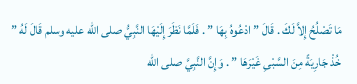مَا تَصْلُحُ إِلاَّ لَكَ . قَالَ ” ادْعُوهُ بِهَا ” . فَلَمَّا نَظَرَ إِلَيْهَا النَّبِيُّ صلى الله عليه وسلم قَالَ لَهُ ” خُذْ جَارِيَةً مِنَ السَّبْىِ غَيْرَهَا ” . وَإِنَّ النَّبِيَّ صلى الله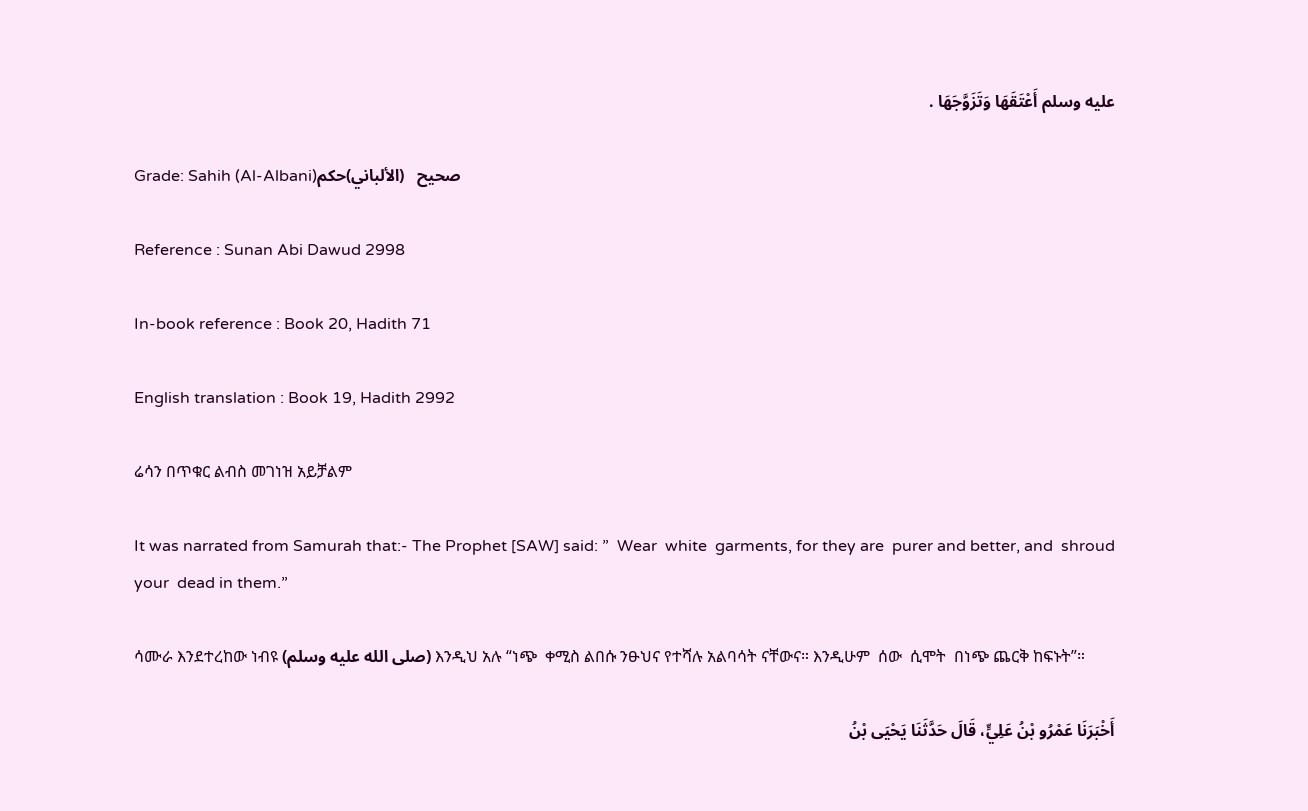عليه وسلم أَعْتَقَهَا وَتَزَوَّجَهَا .

Grade: Sahih (Al-Albani)صحيح   (الألباني)حكم

Reference : Sunan Abi Dawud 2998

In-book reference : Book 20, Hadith 71

English translation : Book 19, Hadith 2992

ሬሳን በጥቁር ልብስ መገነዝ አይቻልም

It was narrated from Samurah that:- The Prophet [SAW] said: ”  Wear  white  garments, for they are  purer and better, and  shroud  your  dead in them.”

ሳሙራ እንደተረከው ነብዩ (صلى الله عليه وسلم) እንዲህ አሉ “ነጭ  ቀሚስ ልበሱ ንፁህና የተሻሉ አልባሳት ናቸውና። እንዲሁም  ሰው  ሲሞት  በነጭ ጨርቅ ከፍኑት”።

أَخْبَرَنَا عَمْرُو بْنُ عَلِيٍّ، قَالَ حَدَّثَنَا يَحْيَى بْنُ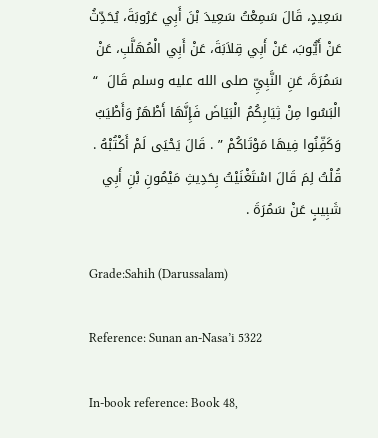سَعِيدٍ، قَالَ سَمِعْتُ سَعِيدَ بْنَ أَبِي عَرُوبَةَ، يُحَدِّثُ عَنْ أَيُّوبَ، عَنْ أَبِي قِلاَبَةَ، عَنْ أَبِي الْمُهَلَّبِ، عَنْ سَمُرَةَ، عَنِ النَّبِيِّ صلى الله عليه وسلم قَالَ  “ الْبَسُوا مِنْ ثِيَابِكُمُ الْبَيَاضَ فَإِنَّهَا أَطْهَرُ وَأَطْيَبُ وَكَفِّنُوا فِيهَا مَوْتَاكُمْ ” . قَالَ يَحْيَى لَمْ أَكْتُبْهُ . قُلْتُ لِمَ قَالَ اسْتَغْنَيْتُ بِحَدِيثِ مَيْمُونِ بْنِ أَبِي شَبِيبٍ عَنْ سَمُرَةَ .

Grade:Sahih (Darussalam)

Reference: Sunan an-Nasa’i 5322

In-book reference: Book 48,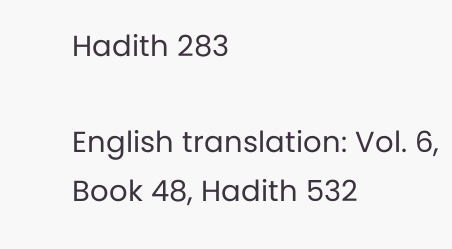Hadith 283

English translation: Vol. 6, Book 48, Hadith 532